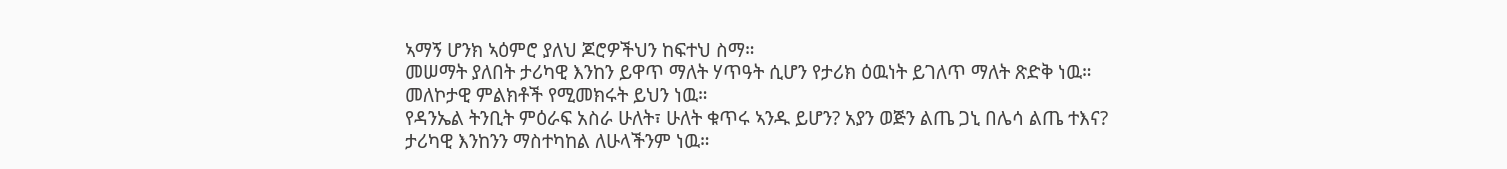ኣማኝ ሆንክ ኣዕምሮ ያለህ ጆሮዎችህን ከፍተህ ስማ።
መሠማት ያለበት ታሪካዊ እንከን ይዋጥ ማለት ሃጥዓት ሲሆን የታሪክ ዕዉነት ይገለጥ ማለት ጽድቅ ነዉ።
መለኮታዊ ምልክቶች የሚመክሩት ይህን ነዉ።
የዳንኤል ትንቢት ምዕራፍ አስራ ሁለት፣ ሁለት ቁጥሩ ኣንዱ ይሆን? አያን ወጅን ልጤ ጋኒ በሌሳ ልጤ ተእና?
ታሪካዊ እንከንን ማስተካከል ለሁላችንም ነዉ።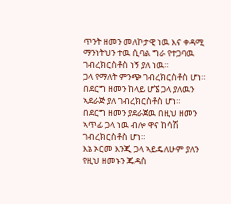ጥንት ዘመን መለኮታዊ ነዉ እና ቀዳሚ ማንነትህን ተዉ ሲባል ግራ የተጋባዉ ገብረክርስቶስ ነኝ ያለ ነዉ።
ጋላ የማለት ምንጭ ገብረክርስቶስ ሆነ።
በደርግ ዘመን ከላይ ሆኜ ጋላ ያለዉን ኣደራጅ ያለ ገብረክርስቶስ ሆነ።
በደርግ ዘመን ያደራጀዉ በዚህ ዘመን ኣጥፊ ጋላ ነዉ ብሎ ዋና ከሳሽ ገብረክርስቶስ ሆነ።
እኔ ኦርመ እንጂ ጋላ ኣይዴለሁም ያለን የዚህ ዘመኑን ጁዳስ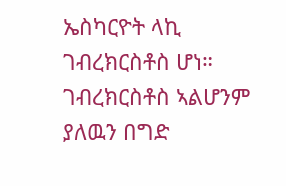ኤስካርዮት ላኪ ገብረክርስቶስ ሆነ።
ገብረክርስቶስ ኣልሆንም ያለዉን በግድ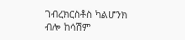ገብረክርስቶስ ካልሆንክ ብሎ ከሳሽም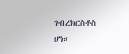ገብረክርስቶስ ሆነ።